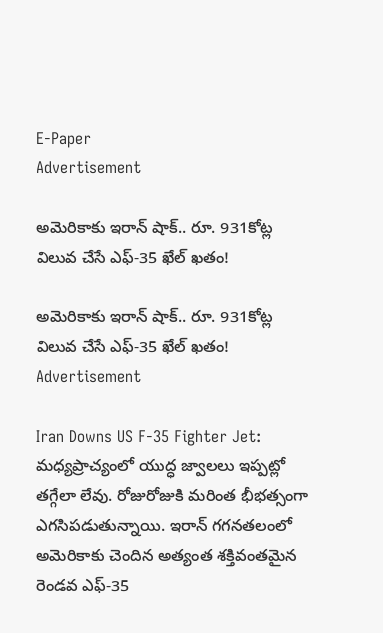E-Paper
Advertisement

అమెరికాకు ఇరాన్ షాక్.. రూ. 931కోట్ల విలువ చేసే ఎఫ్-35 ఖేల్ ఖతం!

అమెరికాకు ఇరాన్ షాక్.. రూ. 931కోట్ల విలువ చేసే ఎఫ్-35 ఖేల్ ఖతం!
Advertisement

Iran Downs US F-35 Fighter Jet: మధ్యప్రాచ్యంలో యుద్ధ జ్వాలలు ఇప్ప‌ట్లో త‌గ్గేలా లేవు. రోజురోజుకి మరింత భీభత్సంగా ఎగసిపడుతున్నాయి. ఇరాన్ గగనతలంలో అమెరికాకు చెందిన అత్యంత శక్తివంతమైన రెండవ ఎఫ్-35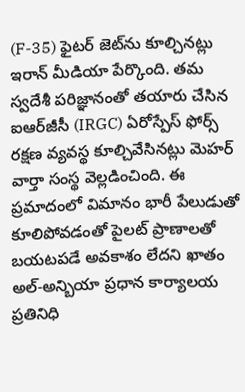(F-35) ఫైటర్ జెట్‌ను కూల్చిన‌ట్లు ఇరాన్ మీడియా పేర్కొంది. తమ స్వదేశీ పరిజ్ఞానంతో తయారు చేసిన ఐఆర్‌జీసీ (IRGC) ఏరోస్పేస్ ఫోర్స్ రక్షణ వ్యవస్థ కూల్చివేసినట్లు మెహర్ వార్తా సంస్థ వెల్లడించింది. ఈ ప్రమాదంలో విమానం భారీ పేలుడుతో కూలిపోవడంతో పైలట్ ప్రాణాలతో బయటపడే అవకాశం లేదని ఖాతం అల్-అన్బియా ప్రధాన కార్యాలయ ప్రతినిధి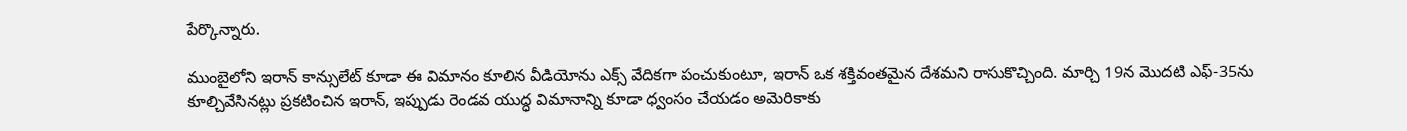పేర్కొన్నారు.

ముంబైలోని ఇరాన్ కాన్సులేట్ కూడా ఈ విమానం కూలిన వీడియోను ఎక్స్ వేదిక‌గా పంచుకుంటూ, ఇరాన్ ఒక శక్తివంతమైన దేశమని రాసుకొచ్చింది. మార్చి 19న మొదటి ఎఫ్-35ను కూల్చివేసినట్లు ప్రకటించిన ఇరాన్, ఇప్పుడు రెండవ యుద్ధ విమానాన్ని కూడా ధ్వంసం చేయడం అమెరికాకు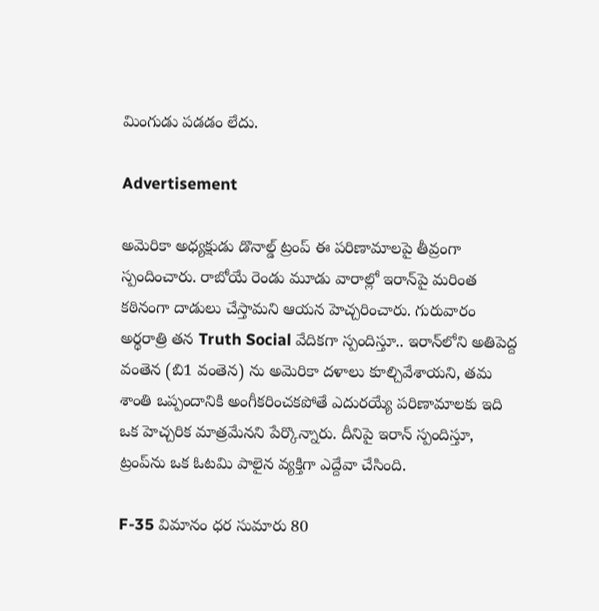మింగుడు ప‌డ‌డం లేదు.

Advertisement

అమెరికా అధ్యక్షుడు డొనాల్డ్ ట్రంప్ ఈ పరిణామాలపై తీవ్రంగా స్పందించారు. రాబోయే రెండు మూడు వారాల్లో ఇరాన్‌పై మరింత కఠినంగా దాడులు చేస్తామని ఆయన హెచ్చరించారు. గురువారం అర్థరాత్రి తన Truth Social వేదికగా స్పందిస్తూ.. ఇరాన్‌లోని అతిపెద్ద వంతెన (బి1 వంతెన) ను అమెరికా దళాలు కూల్చివేశాయని, తమ శాంతి ఒప్పందానికి అంగీకరించకపోతే ఎదురయ్యే పరిణామాలకు ఇది ఒక హెచ్చ‌రిక మాత్రమేనని పేర్కొన్నారు. దీనిపై ఇరాన్ స్పందిస్తూ, ట్రంప్‌ను ఒక ఓటమి పాలైన వ్యక్తిగా ఎద్దేవా చేసింది.

F-35 విమానం ధర సుమారు 80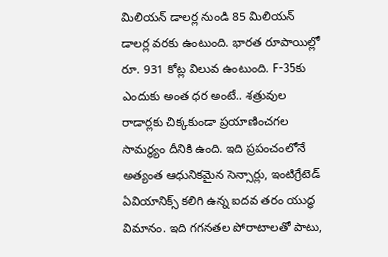మిలియన్ డాలర్ల నుండి 85 మిలియన్ డాలర్ల వరకు ఉంటుంది. భారత రూపాయిల్లో రూ. 931 కోట్ల విలువ ఉంటుంది. F-35కు ఎందుకు అంత ధర అంటే.. శత్రువుల రాడార్లకు చిక్కకుండా ప్రయాణించగల సామర్థ్యం దీనికి ఉంది. ఇది ప్రపంచంలోనే అత్యంత ఆధునికమైన సెన్సార్లు, ఇంటిగ్రేటెడ్ ఏవియానిక్స్ కలిగి ఉన్న ఐదవ తరం యుద్ధ విమానం. ఇది గగనతల పోరాటాలతో పాటు,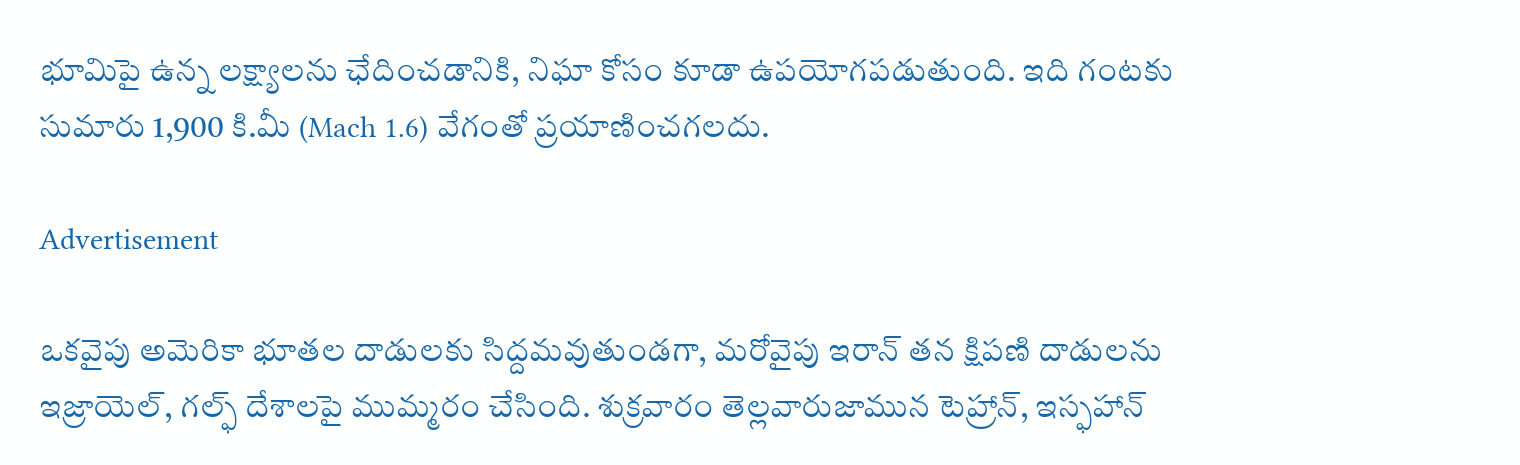భూమిపై ఉన్న లక్ష్యాలను ఛేదించడానికి, నిఘా కోసం కూడా ఉపయోగపడుతుంది. ఇది గంటకు సుమారు 1,900 కి.మీ (Mach 1.6) వేగంతో ప్రయాణించగలదు.

Advertisement

ఒకవైపు అమెరికా భూత‌ల దాడుల‌కు సిద్ద‌మ‌వుతుండ‌గా, మరోవైపు ఇరాన్ తన క్షిపణి దాడులను ఇజ్రాయెల్, గల్ఫ్ దేశాలపై ముమ్మరం చేసింది. శుక్రవారం తెల్లవారుజామున టెహ్రాన్, ఇస్ఫహాన్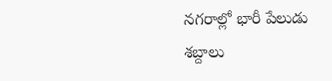నగరాల్లో భారీ పేలుడు శబ్దాలు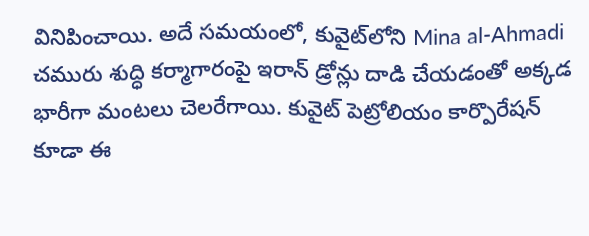వినిపించాయి. అదే సమయంలో, కువైట్‌లోని Mina al-Ahmadi చమురు శుద్ధి కర్మాగారంపై ఇరాన్ డ్రోన్లు దాడి చేయడంతో అక్కడ భారీగా మంటలు చెలరేగాయి. కువైట్ పెట్రోలియం కార్పొరేషన్ కూడా ఈ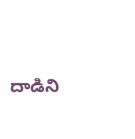దాడిని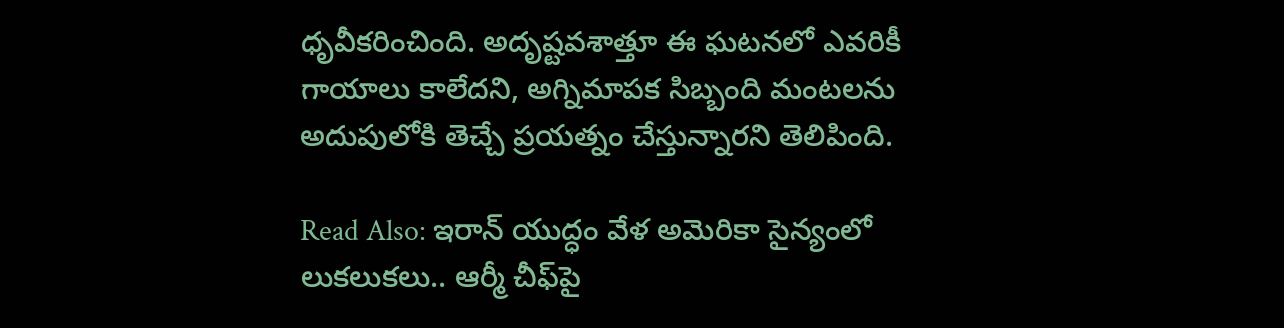ధృవీకరించింది. అదృష్టవశాత్తూ ఈ ఘటనలో ఎవరికీ గాయాలు కాలేదని, అగ్నిమాపక సిబ్బంది మంటలను అదుపులోకి తెచ్చే ప్రయత్నం చేస్తున్నారని తెలిపింది.

Read Also: ఇరాన్ యుద్ధం వేళ అమెరికా సైన్యంలో లుకలుకలు.. ఆర్మీ చీఫ్‌పై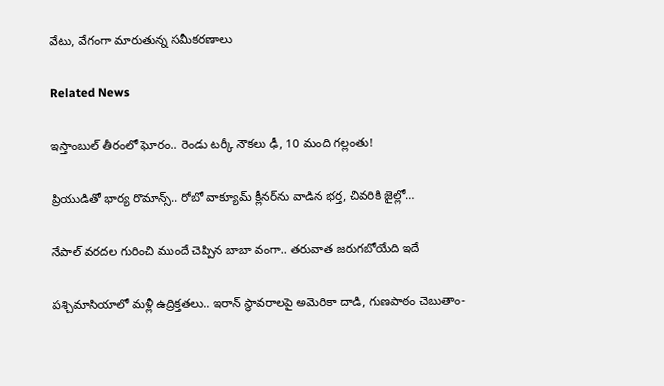వేటు, వేగంగా మారుతున్న సమీకరణాలు

Related News

ఇస్తాంబుల్ తీరంలో ఘోరం.. రెండు టర్కీ నౌకలు ఢీ, 10 మంది గల్లంతు!

ప్రియుడితో భార్య రొమాన్స్.. రోబో వాక్యూమ్ క్లీనర్‌ను వాడిన భర్త, చివరికి జైల్లో…

నేపాల్ వరదల గురించి ముందే చెప్పిన బాబా వంగా.. తరువాత జరుగబోయేది ఇదే

పశ్చిమాసియాలో మళ్లీ ఉద్రిక్తతలు.. ఇరాన్ స్థావరాలపై అమెరికా దాడి, గుణపాఠం చెబుతాం-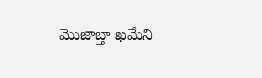మొజాబ్తా ఖమేని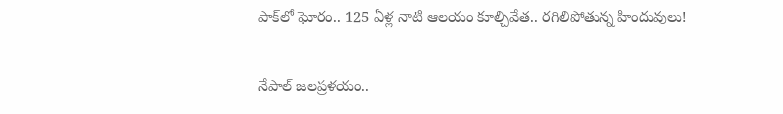పాక్‌లో ఘోరం.. 125 ఏళ్ల నాటి ఆలయం కూల్చివేత.. రగిలిపోతున్న హిందువులు!

నేపాల్ జలప్రళయం..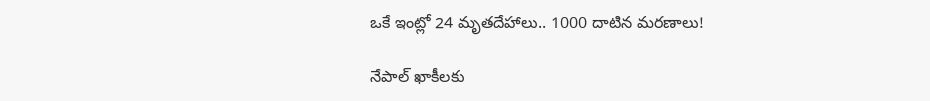ఒకే ఇంట్లో 24 మృతదేహాలు.. 1000 దాటిన మరణాలు!

నేపాల్ ఖాకీలకు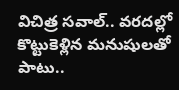విచిత్ర సవాల్.. వరదల్లో కొట్టుకెళ్లిన మనుషులతో పాటు..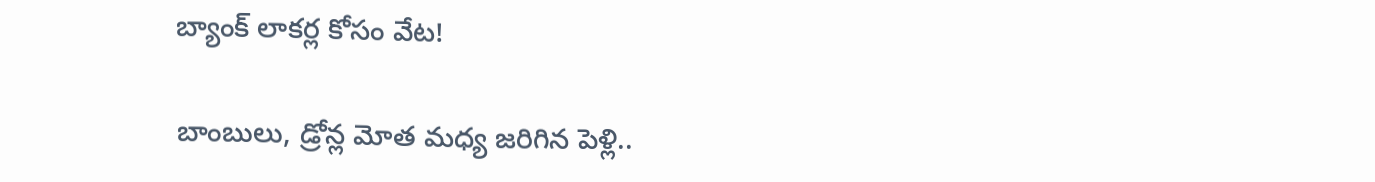బ్యాంక్ లాకర్ల కోసం వేట!

బాంబులు, డ్రోన్ల మోత మధ్య జరిగిన పెళ్లి..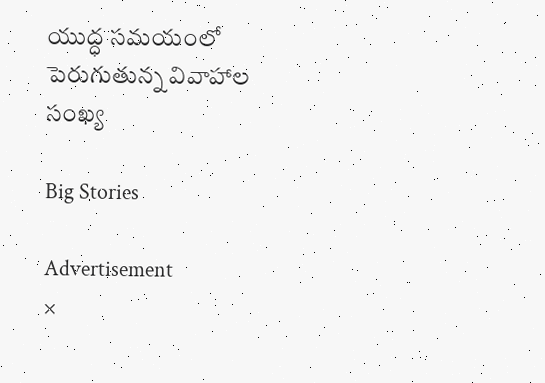యుద్ధ సమయంలో పెరుగుతున్న వివాహాల సంఖ్య

Big Stories

Advertisement
×